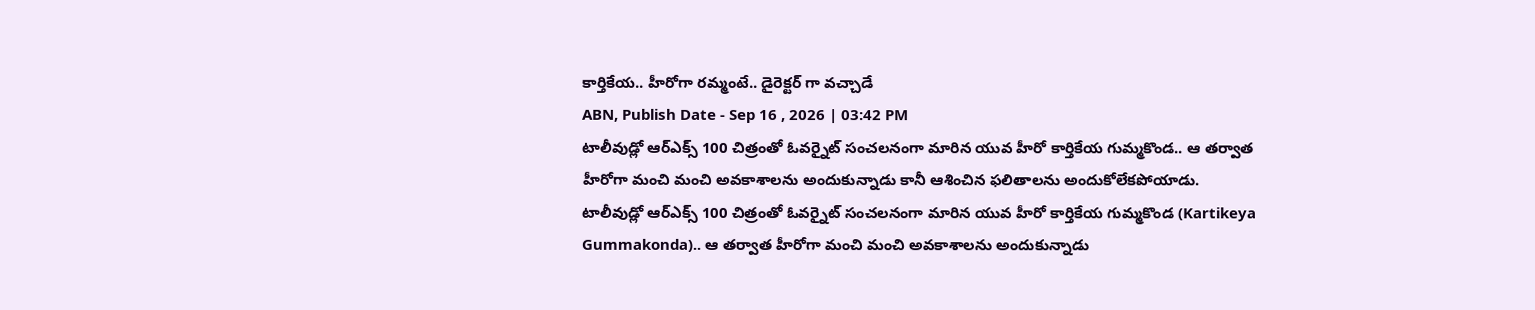కార్తికేయ.. హీరోగా రమ్మంటే.. డైరెక్టర్ గా వచ్చాడే
ABN, Publish Date - Sep 16 , 2026 | 03:42 PM
టాలీవుడ్లో ఆర్ఎక్స్ 100 చిత్రంతో ఓవర్నైట్ సంచలనంగా మారిన యువ హీరో కార్తికేయ గుమ్మకొండ.. ఆ తర్వాత హీరోగా మంచి మంచి అవకాశాలను అందుకున్నాడు కానీ ఆశించిన ఫలితాలను అందుకోలేకపోయాడు.
టాలీవుడ్లో ఆర్ఎక్స్ 100 చిత్రంతో ఓవర్నైట్ సంచలనంగా మారిన యువ హీరో కార్తికేయ గుమ్మకొండ (Kartikeya Gummakonda).. ఆ తర్వాత హీరోగా మంచి మంచి అవకాశాలను అందుకున్నాడు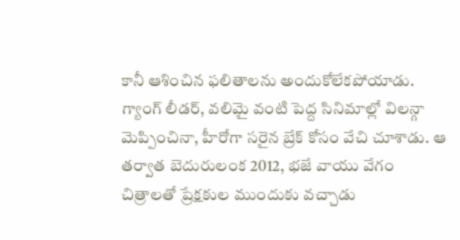కానీ ఆశించిన ఫలితాలను అందుకోలేకపోయాడు. గ్యాంగ్ లీడర్, వలిమై వంటి పెద్ద సినిమాల్లో విలన్గా మెప్పించినా, హీరోగా సరైన బ్రేక్ కోసం వేచి చూశాడు. ఆ తర్వాత బెదురులంక 2012, భజే వాయు వేగం చిత్రాలతో ప్రేక్షకుల ముందుకు వచ్చాడు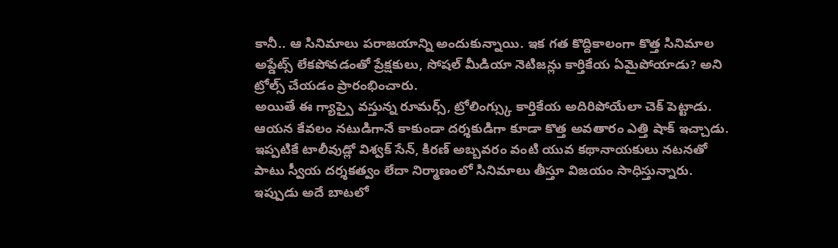కానీ.. ఆ సినిమాలు పరాజయాన్ని అందుకున్నాయి. ఇక గత కొద్దికాలంగా కొత్త సినిమాల అప్డేట్స్ లేకపోవడంతో ప్రేక్షకులు, సోషల్ మీడియా నెటిజన్లు కార్తికేయ ఏమైపోయాడు? అని ట్రోల్స్ చేయడం ప్రారంభించారు.
అయితే ఈ గ్యాప్పై వస్తున్న రూమర్స్, ట్రోలింగ్స్కు కార్తికేయ అదిరిపోయేలా చెక్ పెట్టాడు. ఆయన కేవలం నటుడిగానే కాకుండా దర్శకుడిగా కూడా కొత్త అవతారం ఎత్తి షాక్ ఇచ్చాడు. ఇప్పటికే టాలీవుడ్లో విశ్వక్ సేన్, కిరణ్ అబ్బవరం వంటి యువ కథానాయకులు నటనతో పాటు స్వీయ దర్శకత్వం లేదా నిర్మాణంలో సినిమాలు తీస్తూ విజయం సాధిస్తున్నారు. ఇప్పుడు అదే బాటలో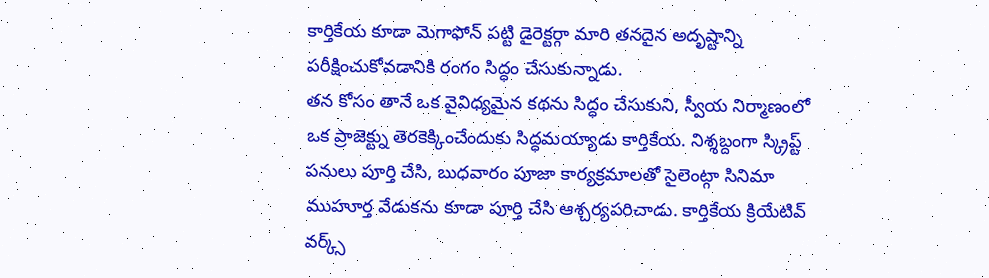కార్తికేయ కూడా మెగాఫోన్ పట్టి డైరెక్టర్గా మారి తనదైన అదృష్టాన్ని పరీక్షించుకోవడానికి రంగం సిద్ధం చేసుకున్నాడు.
తన కోసం తానే ఒక వైవిధ్యమైన కథను సిద్ధం చేసుకుని, స్వీయ నిర్మాణంలో ఒక ప్రాజెక్ట్ను తెరకెక్కించేందుకు సిద్ధమయ్యాడు కార్తికేయ. నిశ్శబ్దంగా స్క్రిప్ట్ పనులు పూర్తి చేసి, బుధవారం పూజా కార్యక్రమాలతో సైలెంట్గా సినిమా ముహూర్త వేడుకను కూడా పూర్తి చేసి ఆశ్చర్యపరిచాడు. కార్తికేయ క్రియేటివ్ వర్క్స్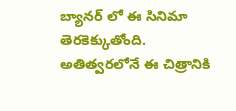బ్యానర్ లో ఈ సినిమా తెరకెక్కుతోంది. అతిత్వరలోనే ఈ చిత్రానికి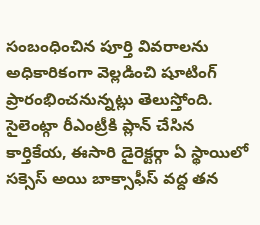సంబంధించిన పూర్తి వివరాలను అధికారికంగా వెల్లడించి షూటింగ్ ప్రారంభించనున్నట్లు తెలుస్తోంది. సైలెంట్గా రీఎంట్రీకి ప్లాన్ చేసిన కార్తికేయ, ఈసారి డైరెక్టర్గా ఏ స్థాయిలో సక్సెస్ అయి బాక్సాఫీస్ వద్ద తన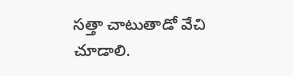సత్తా చాటుతాడో వేచి చూడాలి.